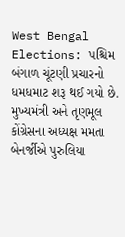West Bengal Elections: પશ્ચિમ બંગાળ ચૂંટણી પ્રચારનો ધમધમાટ શરૂ થઈ ગયો છે. મુખ્યમંત્રી અને તૃણમૂલ કોંગ્રેસના અધ્યક્ષ મમતા બેનર્જીએ પુરુલિયા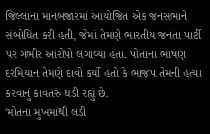જિલ્લાના માનબજારમાં આયોજિત એક જનસભાને સંબોધિત કરી હતી, જેમાં તેમણે ભારતીય જનતા પાર્ટી પર ગંભીર આરોપો લગાવ્યા હતા. પોતાના ભાષણ દરમિયાન તેમણે દાવો કર્યો હતો કે ભાજપ તેમની હત્યા કરવાનું કાવતરું ઘડી રહ્યું છે.
'મોતના મુખમાંથી લડી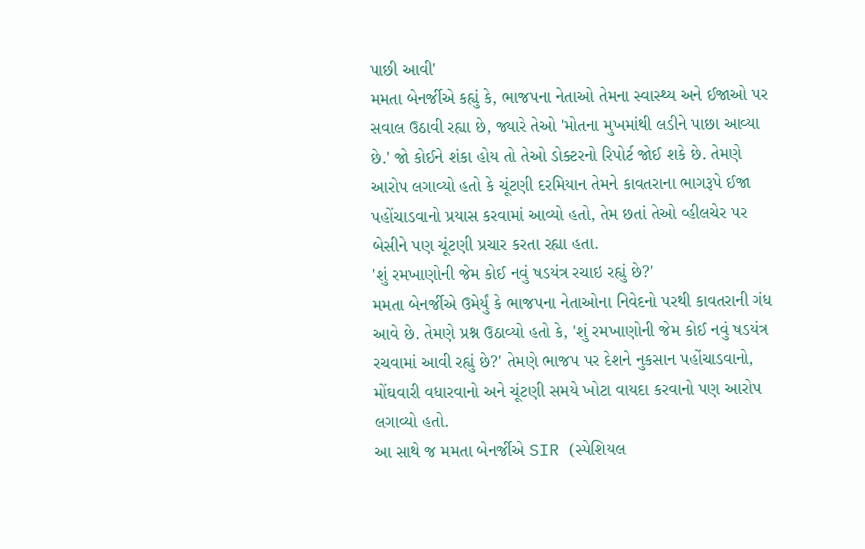પાછી આવી'
મમતા બેનર્જીએ કહ્યું કે, ભાજપના નેતાઓ તેમના સ્વાસ્થ્ય અને ઈજાઓ પર સવાલ ઉઠાવી રહ્યા છે, જ્યારે તેઓ 'મોતના મુખમાંથી લડીને પાછા આવ્યા છે.' જો કોઈને શંકા હોય તો તેઓ ડોક્ટરનો રિપોર્ટ જોઈ શકે છે. તેમણે આરોપ લગાવ્યો હતો કે ચૂંટણી દરમિયાન તેમને કાવતરાના ભાગરૂપે ઈજા પહોંચાડવાનો પ્રયાસ કરવામાં આવ્યો હતો, તેમ છતાં તેઓ વ્હીલચેર પર બેસીને પણ ચૂંટણી પ્રચાર કરતા રહ્યા હતા.
'શું રમખાણોની જેમ કોઈ નવું ષડયંત્ર રચાઇ રહ્યું છે?'
મમતા બેનર્જીએ ઉમેર્યું કે ભાજપના નેતાઓના નિવેદનો પરથી કાવતરાની ગંધ આવે છે. તેમણે પ્રશ્ન ઉઠાવ્યો હતો કે, 'શું રમખાણોની જેમ કોઈ નવું ષડયંત્ર રચવામાં આવી રહ્યું છે?' તેમણે ભાજપ પર દેશને નુકસાન પહોંચાડવાનો, મોંઘવારી વધારવાનો અને ચૂંટણી સમયે ખોટા વાયદા કરવાનો પણ આરોપ લગાવ્યો હતો.
આ સાથે જ મમતા બેનર્જીએ SIR (સ્પેશિયલ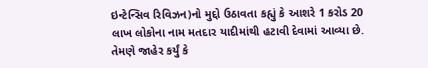ઇન્ટેન્સિવ રિવિઝન)નો મુદ્દો ઉઠાવતા કહ્યું કે આશરે 1 કરોડ 20 લાખ લોકોના નામ મતદાર યાદીમાંથી હટાવી દેવામાં આવ્યા છે. તેમણે જાહેર કર્યું કે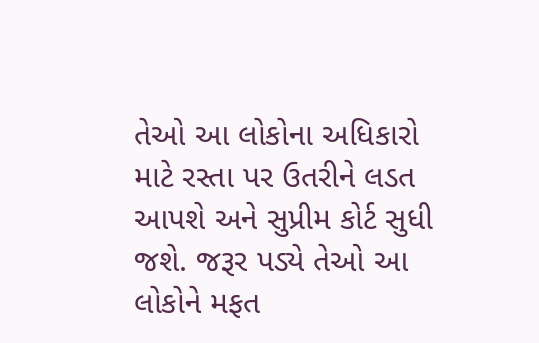તેઓ આ લોકોના અધિકારો માટે રસ્તા પર ઉતરીને લડત આપશે અને સુપ્રીમ કોર્ટ સુધી જશે. જરૂર પડ્યે તેઓ આ લોકોને મફત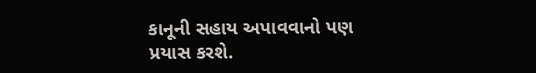કાનૂની સહાય અપાવવાનો પણ પ્રયાસ કરશે.